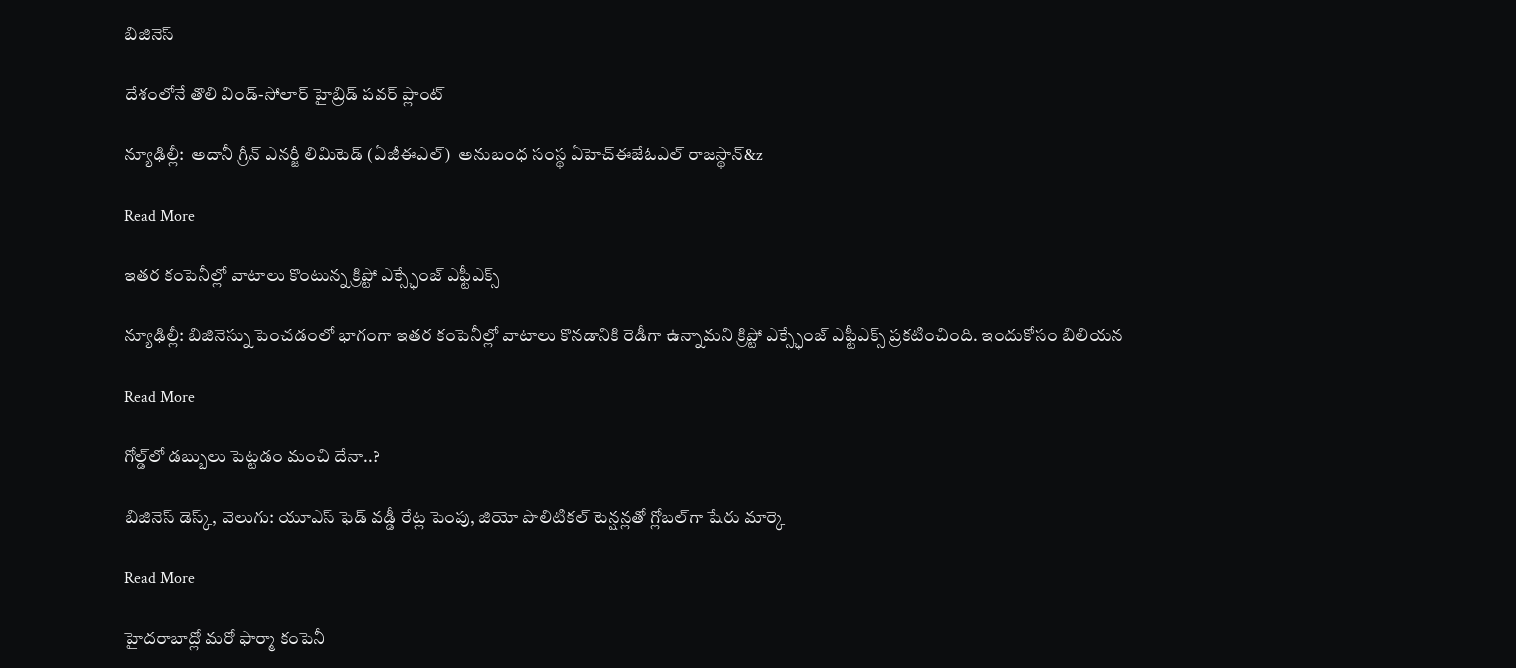బిజినెస్

దేశంలోనే తొలి విండ్-సోలార్ హైబ్రిడ్ పవర్ ప్లాంట్‌‌‌‌

న్యూఢిల్లీ:  అదానీ గ్రీన్ ఎనర్జీ లిమిటెడ్ (ఏజీఈఎల్)  అనుబంధ సంస్థ ఏహెచ్ఈజేఓఎల్ రాజస్థాన్‌‌‌‌‌‌‌‌&z

Read More

ఇతర కంపెనీల్లో వాటాలు కొంటున్న క్రిప్టో ఎక్స్ఛేంజ్ ఎఫ్టీఎక్స్

న్యూఢిల్లీ: బిజినెస్ను పెంచడంలో భాగంగా ఇతర కంపెనీల్లో వాటాలు కొనడానికి రెడీగా ఉన్నామని క్రిప్టో ఎక్స్ఛేంజ్ ఎఫ్టీఎక్స్ ప్రకటించింది. ఇందుకోసం బిలియన

Read More

గోల్డ్‌‌లో డబ్బులు పెట్టడం మంచి దేనా..?

బిజినెస్‌‌‌‌ డెస్క్‌‌, వెలుగు: యూఎస్ ఫెడ్ వడ్డీ రేట్ల పెంపు, జియో పొలిటికల్ టెన్షన్లతో గ్లోబల్‌‌గా షేరు మార్కె

Read More

హైదరాబాద్లో మరో ఫార్మా కంపెనీ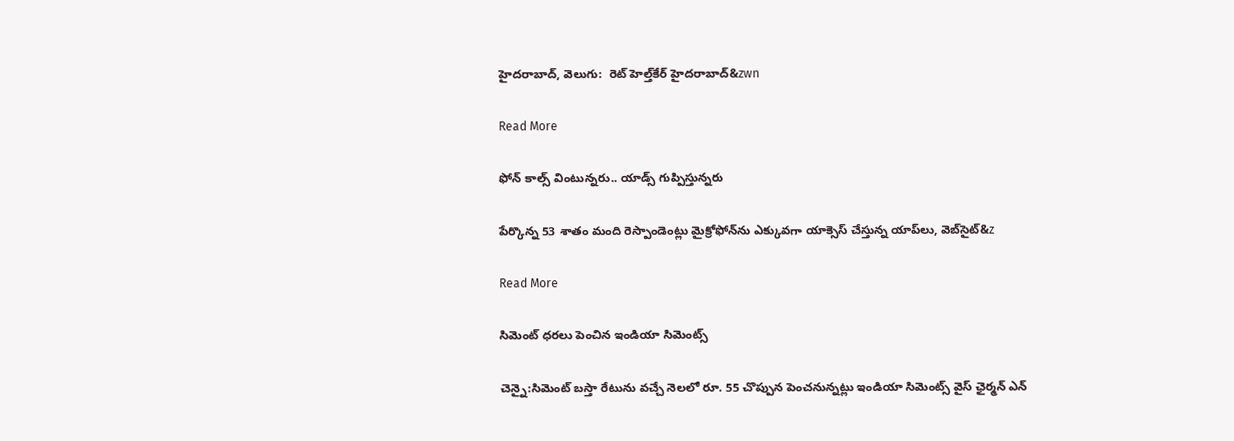హైదరాబాద్‌‌‌‌‌‌‌‌‌‌, వెలుగు:  రెట్ హెల్త్‌‌‌‌కేర్ హైదరాబాద్‌‌&zwn

Read More

ఫోన్‌ కాల్స్‌ వింటున్నరు.. యాడ్స్ గుప్పిస్తున్నరు

పేర్కొన్న 53 శాతం మంది రెస్పాండెంట్లు మైక్రోఫోన్‌‌‌‌ను ఎక్కువగా యాక్సెస్ చేస్తున్న యాప్‌‌లు, వెబ్‌‌సైట్&z

Read More

సిమెంట్ ధరలు పెంచిన ఇండియా సిమెంట్స్

చెన్నై:సిమెంట్ బస్తా రేటును వచ్చే నెలలో రూ. 55 చొప్పున పెంచనున్నట్లు ఇండియా సిమెంట్స్ వైస్ ఛైర్మన్ ఎన్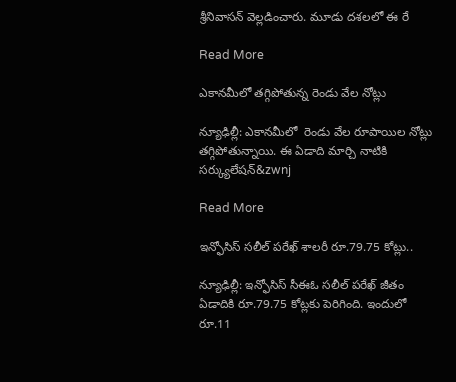శ్రీనివాసన్ వెల్లడించారు. మూడు దశలలో ఈ రే

Read More

ఎకానమీలో తగ్గిపోతున్న రెండు వేల నోట్లు

న్యూఢిల్లీ: ఎకానమీలో  రెండు వేల రూపాయిల నోట్లు తగ్గిపోతున్నాయి. ఈ ఏడాది మార్చి నాటికి  సర్క్యులేషన్‌‌‌‌‌‌&zwnj

Read More

ఇన్ఫోసిస్‌‌ సలీల్ పరేఖ్ శాలరీ రూ.79.75 కోట్లు..

న్యూఢిల్లీ: ఇన్ఫోసిస్‌‌ సీఈఓ సలీల్‌‌ పరేఖ్ జీతం ఏడాదికి రూ.79.75 కోట్లకు పెరిగింది. ఇందులో రూ.11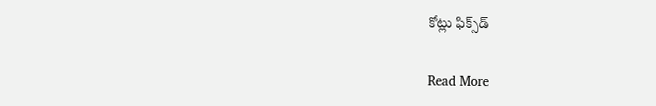కోట్లు ఫిక్స్‌‌డ్‌

Read More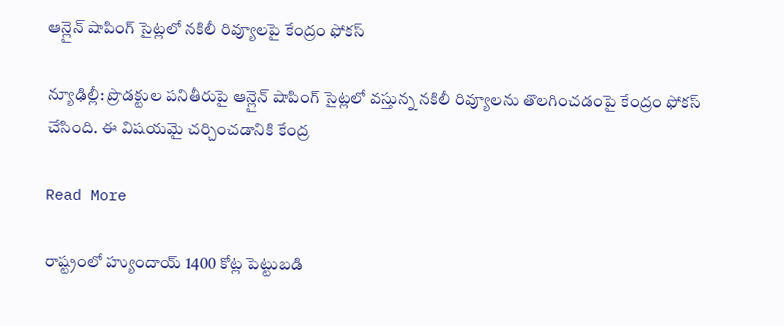ఆన్లైన్ షాపింగ్ సైట్లలో నకిలీ రివ్యూలపై కేంద్రం ఫోకస్

న్యూఢిల్లీ: ప్రొడక్టుల పనితీరుపై ఆన్లైన్ షాపింగ్ సైట్లలో వస్తున్న నకిలీ రివ్యూలను తొలగించడంపై కేంద్రం ఫోకస్ చేసింది. ఈ విషయమై చర్చించడానికి కేంద్ర

Read More

రాష్ట్రంలో హ్యుందాయ్‌‌‌‌ 1400 కోట్ల పెట్టుబడి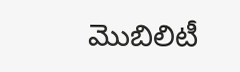మొబిలిటీ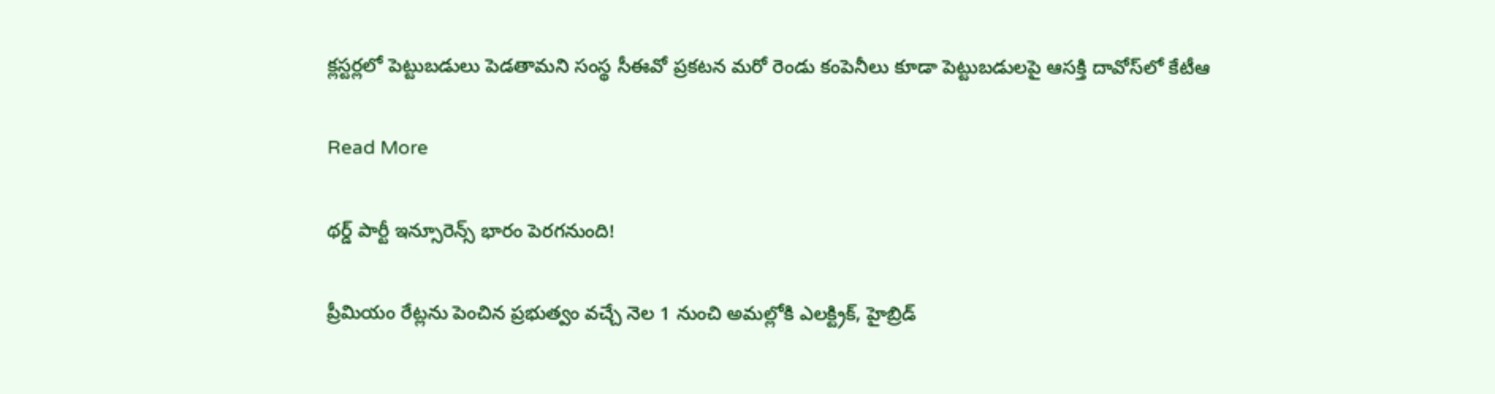క్లస్టర్లలో పెట్టుబడులు పెడతామని సంస్థ సీఈవో ప్రకటన మరో రెండు కంపెనీలు కూడా పెట్టుబడులపై ఆసక్తి దావోస్‌‌‌‌లో కేటీఆ

Read More

థర్డ్ పార్టీ ఇన్సూరెన్స్‌‌‌‌ భారం పెరగనుంది!

ప్రీమియం రేట్లను పెంచిన ప్రభుత్వం వచ్చే నెల 1 నుంచి అమల్లోకి ఎలక్ట్రిక్, హైబ్రిడ్‌‌‌‌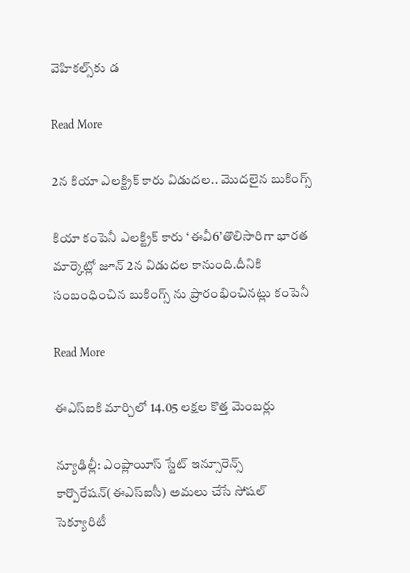వెహికల్స్‌‌‌‌కు డ

Read More

2న కియా ఎలక్ట్రిక్ కారు విడుదల.. మొదలైన బుకింగ్స్

కియా కంపెనీ ఎలక్ట్రిక్ కారు ‘ఈవీ6’తొలిసారిగా భారత మార్కెట్లో జూన్ 2న విడుదల కానుంది.దీనికి సంబంధించిన బుకింగ్స్ ను ప్రారంభించినట్లు కంపెనీ

Read More

ఈఎస్ఐకి మార్చిలో 14.05 లక్షల కొత్త మెంబర్లు

న్యూఢిల్లీ: ఎంప్లాయీస్ స్టేట్ ఇన్సూరెన్స్ కార్పొరేషన్(ఈఎస్ఐసీ) అమలు చేసే సోషల్ సెక్యూరిటీ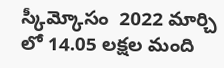స్కీమ్కోసం  2022 మార్చి లో 14.05 లక్షల మంది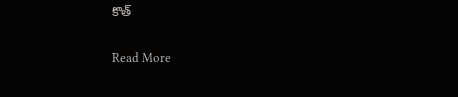కొత్

Read More